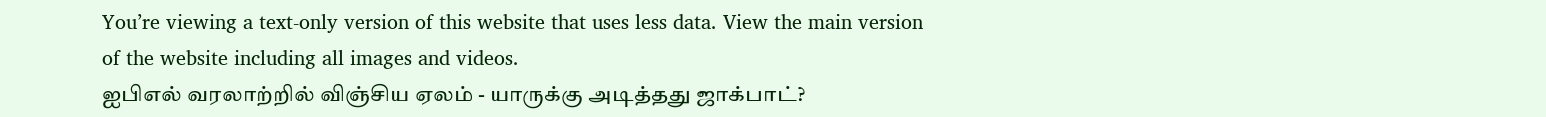You’re viewing a text-only version of this website that uses less data. View the main version of the website including all images and videos.
ஐபிஎல் வரலாற்றில் விஞ்சிய ஏலம் - யாருக்கு அடித்தது ஜாக்பாட்?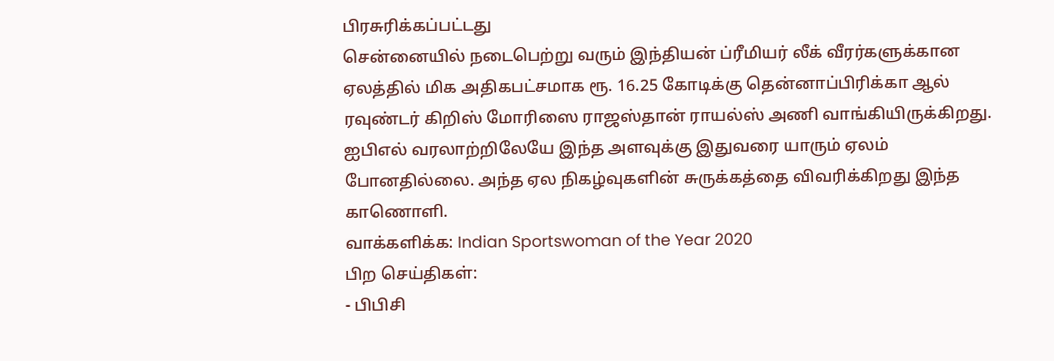பிரசுரிக்கப்பட்டது
சென்னையில் நடைபெற்று வரும் இந்தியன் ப்ரீமியர் லீக் வீரர்களுக்கான ஏலத்தில் மிக அதிகபட்சமாக ரூ. 16.25 கோடிக்கு தென்னாப்பிரிக்கா ஆல் ரவுண்டர் கிறிஸ் மோரிஸை ராஜஸ்தான் ராயல்ஸ் அணி வாங்கியிருக்கிறது. ஐபிஎல் வரலாற்றிலேயே இந்த அளவுக்கு இதுவரை யாரும் ஏலம் போனதில்லை. அந்த ஏல நிகழ்வுகளின் சுருக்கத்தை விவரிக்கிறது இந்த காணொளி.
வாக்களிக்க: Indian Sportswoman of the Year 2020
பிற செய்திகள்:
- பிபிசி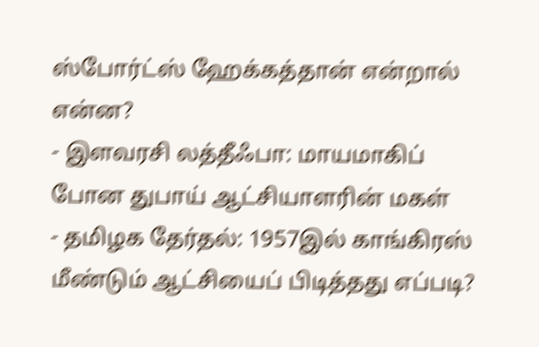ஸ்போர்ட்ஸ் ஹேக்கத்தான் என்றால் என்ன?
- இளவரசி லத்தீஃபா: மாயமாகிப் போன துபாய் ஆட்சியாளரின் மகள்
- தமிழக தேர்தல்: 1957இல் காங்கிரஸ் மீண்டும் ஆட்சியைப் பிடித்தது எப்படி?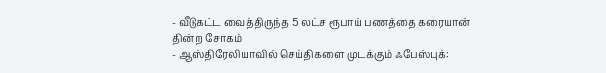- வீடுகட்ட வைத்திருந்த 5 லட்ச ரூபாய் பணத்தை கரையான் தின்ற சோகம்
- ஆஸ்திரேலியாவில் செய்திகளை முடக்கும் ஃபேஸ்புக்: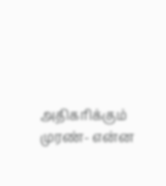அதிகரிக்கும் முரண்- என்ன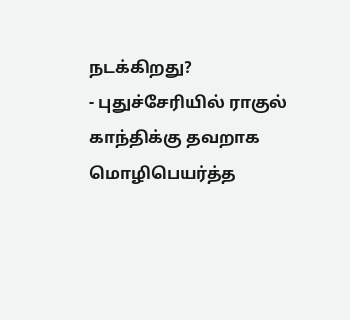நடக்கிறது?
- புதுச்சேரியில் ராகுல் காந்திக்கு தவறாக மொழிபெயர்த்த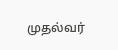முதல்வர்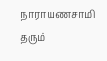நாராயணசாமி தரும்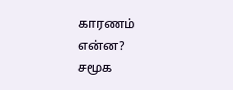காரணம் என்ன?
சமூக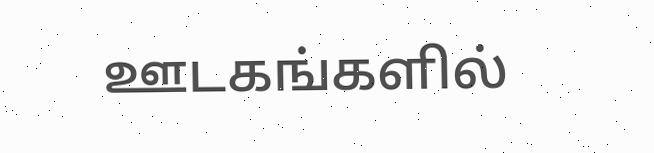ஊடகங்களில்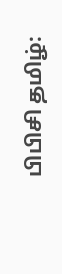பிபிசி தமிழ்: